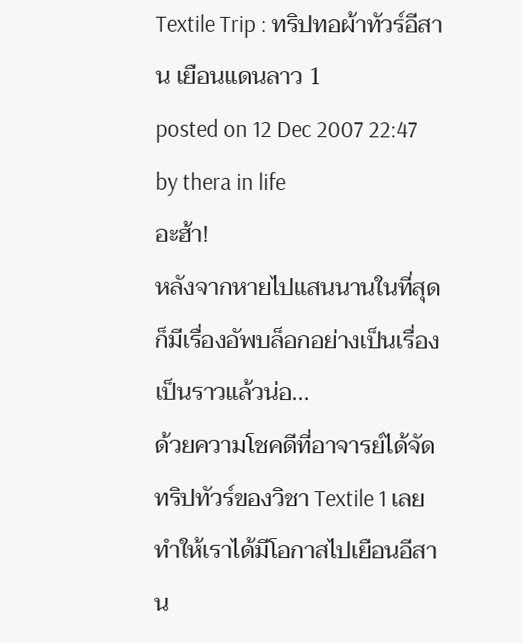Textile Trip : ทริปทอผ้าทัวร์อีสาน เยือนแดนลาว 1
posted on 12 Dec 2007 22:47 by thera in life
อะฮ้า!
หลังจากหายไปแสนนานในที่สุดก็มีเรื่องอัพบล็อกอย่างเป็นเรื่องเป็นราวแล้วน่อ...
ด้วยความโชคดีที่อาจารย์ได้จัดทริปทัวร์ของวิชา Textile 1 เลยทำให้เราได้มีโอกาสไปเยือนอีสาน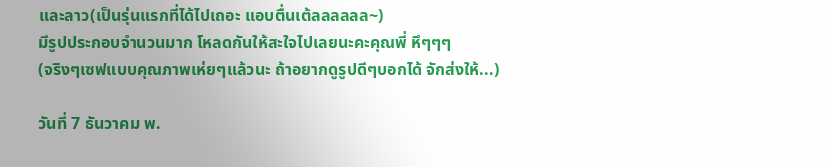และลาว(เป็นรุ่นแรกที่ได้ไปเถอะ แอบตื่นเต้ลลลลลล~)
มีรูปประกอบจำนวนมาก โหลดกันให้สะใจไปเลยนะคะคุณพี่ หึๆๆๆ
(จริงๆเซฟแบบคุณภาพเห่ยๆแล้วนะ ถ้าอยากดูรูปดีๆบอกได้ จักส่งให้...)

วันที่ 7 ธันวาคม พ.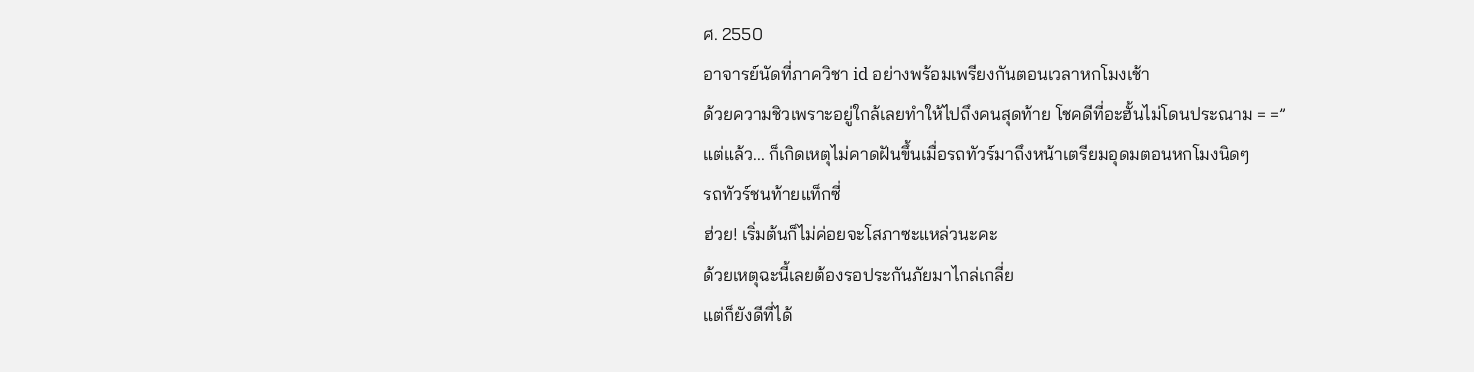ศ. 2550
อาจารย์นัดที่ภาควิชา id อย่างพร้อมเพรียงกันตอนเวลาหกโมงเช้า
ด้วยความชิวเพราะอยู่ใกล้เลยทำให้ไปถึงคนสุดท้าย โชคดีที่อะฮั้นไม่โดนประณาม = =”
แต่แล้ว... ก็เกิดเหตุไม่คาดฝันขึ้นเมื่อรถทัวร์มาถึงหน้าเตรียมอุดมตอนหกโมงนิดๆ
รถทัวร์ชนท้ายแท็กซี่
ฮ่วย! เริ่มต้นก็ไม่ค่อยจะโสภาซะแหล่วนะคะ
ด้วยเหตุฉะนี้เลยต้องรอประกันภัยมาไกล่เกลี่ย
แต่ก็ยังดีที่ได้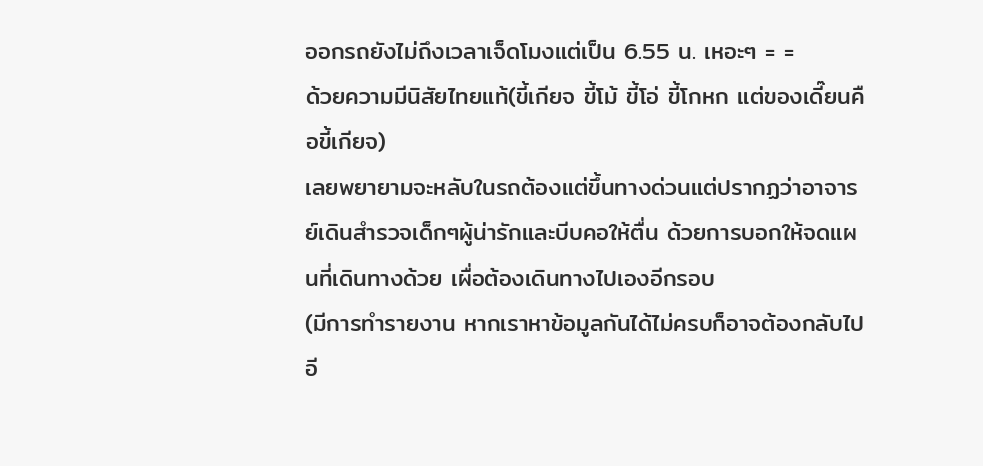ออกรถยังไม่ถึงเวลาเจ็ดโมงแต่เป็น 6.55 น. เหอะๆ = =
ด้วยความมีนิสัยไทยแท้(ขี้เกียจ ขี้โม้ ขี้โอ่ ขี้โกหก แต่ของเดี๊ยนคือขี้เกียจ)
เลยพยายามจะหลับในรถต้องแต่ขึ้นทางด่วนแต่ปรากฏว่าอาจารย์เดินสำรวจเด็กๆผู้น่ารักและบีบคอให้ตื่น ด้วยการบอกให้จดแผนที่เดินทางด้วย เผื่อต้องเดินทางไปเองอีกรอบ
(มีการทำรายงาน หากเราหาข้อมูลกันได้ไม่ครบก็อาจต้องกลับไปอี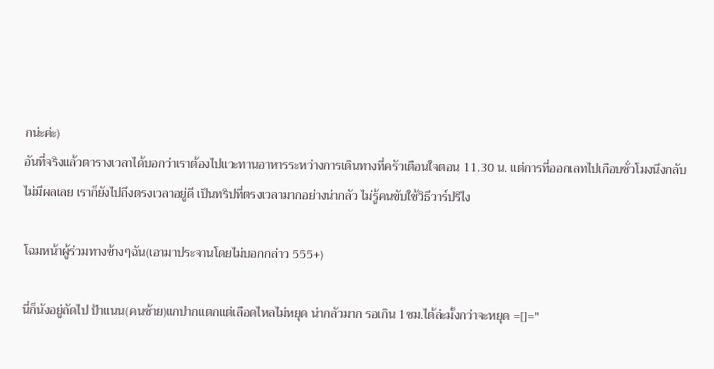กน่ะค่ะ)
อันที่จริงแล้วตารางเวลาได้บอกว่าเราต้องไปแวะทานอาหารระหว่างการเดินทางที่ครัวเตือนใจตอน 11.30 น. แต่การที่ออกเลทไปเกือบชั่วโมงนึงกลับไม่มีผลเลย เราก็ยังไปถึงตรงเวลาอยู่ดี เป็นทริปที่ตรงเวลามากอย่างน่ากลัว ไม่รู้คนขับใช้วิธีวาร์ปรึไง

โฉมหน้าผู้ร่วมทางข้างๆฉัน(เอามาประจานโดยไม่บอกกล่าว 555+)

นี่ก็นังอยู่ถัดไป ป้าแนน(คนซ้าย)แกปากแตกแต่เลือดไหลไม่หยุด น่ากลัวมาก รอเกิน 1ชม.ได้ล่ะมั้งกว่าจะหยุด =[]="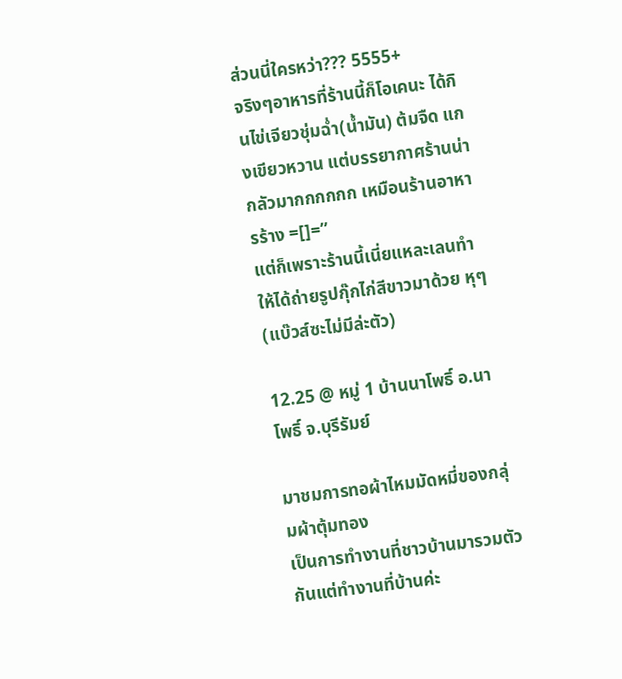ส่วนนี่ใครหว่า??? 5555+
จริงๆอาหารที่ร้านนี้ก็โอเคนะ ได้กินไข่เจียวชุ่มฉ่ำ(น้ำมัน) ต้มจืด แกงเขียวหวาน แต่บรรยากาศร้านน่ากลัวมากกกกกก เหมือนร้านอาหารร้าง =[]=”
แต่ก็เพราะร้านนี้เนี่ยแหละเลนทำให้ได้ถ่ายรูปกุ๊กไก่สีขาวมาด้วย หุๆ(แบ๊วส์ซะไม่มีล่ะตัว)

12.25 @ หมู่ 1 บ้านนาโพธิ์ อ.นาโพธิ์ จ.บุรีรัมย์

มาชมการทอผ้าไหมมัดหมี่ของกลุ่มผ้าตุ้มทอง
เป็นการทำงานที่ชาวบ้านมารวมตัวกันแต่ทำงานที่บ้านค่ะ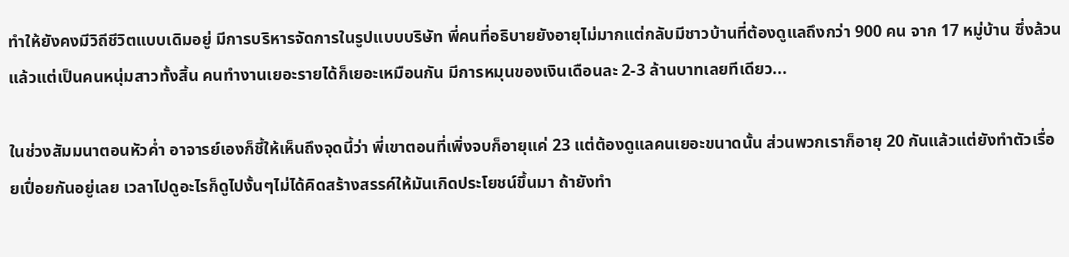ทำให้ยังคงมีวิถีชีวิตแบบเดิมอยู่ มีการบริหารจัดการในรูปแบบบริษัท พี่คนที่อธิบายยังอายุไม่มากแต่กลับมีชาวบ้านที่ต้องดูแลถึงกว่า 900 คน จาก 17 หมู่บ้าน ซึ่งล้วนแล้วแต่เป็นคนหนุ่มสาวทั้งสิ้น คนทำงานเยอะรายได้ก็เยอะเหมือนกัน มีการหมุนของเงินเดือนละ 2-3 ล้านบาทเลยทีเดียว...

ในช่วงสัมมนาตอนหัวค่ำ อาจารย์เองก็ชี้ให้เห็นถึงจุดนี้ว่า พี่เขาตอนที่เพิ่งจบก็อายุแค่ 23 แต่ต้องดูแลคนเยอะขนาดนั้น ส่วนพวกเราก็อายุ 20 กันแล้วแต่ยังทำตัวเรื่อยเปื่อยกันอยู่เลย เวลาไปดูอะไรก็ดูไปงั้นๆไม่ได้คิดสร้างสรรค์ให้มันเกิดประโยชน์ขึ้นมา ถ้ายังทำ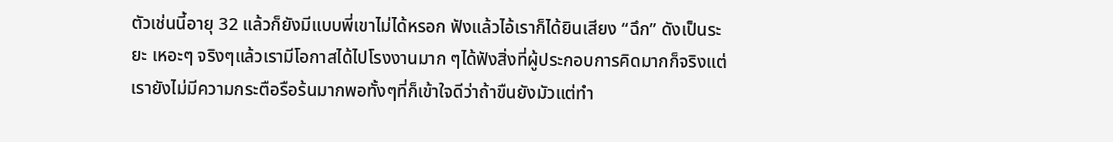ตัวเช่นนี้อายุ 32 แล้วก็ยังมีแบบพี่เขาไม่ได้หรอก ฟังแล้วไอ้เราก็ได้ยินเสียง “ฉึก” ดังเป็นระยะ เหอะๆ จริงๆแล้วเรามีโอกาสได้ไปโรงงานมาก ๆได้ฟังสิ่งที่ผู้ประกอบการคิดมากก็จริงแต่เรายังไม่มีความกระตือรือร้นมากพอทั้งๆที่ก็เข้าใจดีว่าถ้าขืนยังมัวแต่ทำ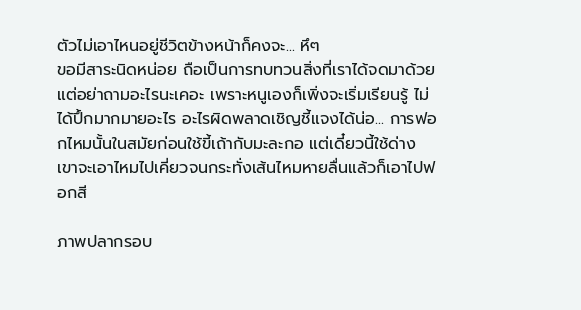ตัวไม่เอาไหนอยู่ชีวิตข้างหน้าก็คงจะ... หึๆ
ขอมีสาระนิดหน่อย ถือเป็นการทบทวนสิ่งที่เราได้จดมาด้วย แต่อย่าถามอะไรนะเคอะ เพราะหนูเองก็เพิ่งจะเริ่มเรียนรู้ ไม่ได้ปึ้กมากมายอะไร อะไรผิดพลาดเชิญชี้แจงได้น่อ... การฟอกไหมนั้นในสมัยก่อนใช้ขี้เถ้ากับมะละกอ แต่เดี๋ยวนี้ใช้ด่าง เขาจะเอาไหมไปเคี่ยวจนกระทั่งเส้นไหมหายลื่นแล้วก็เอาไปฟอกสี

ภาพปลากรอบ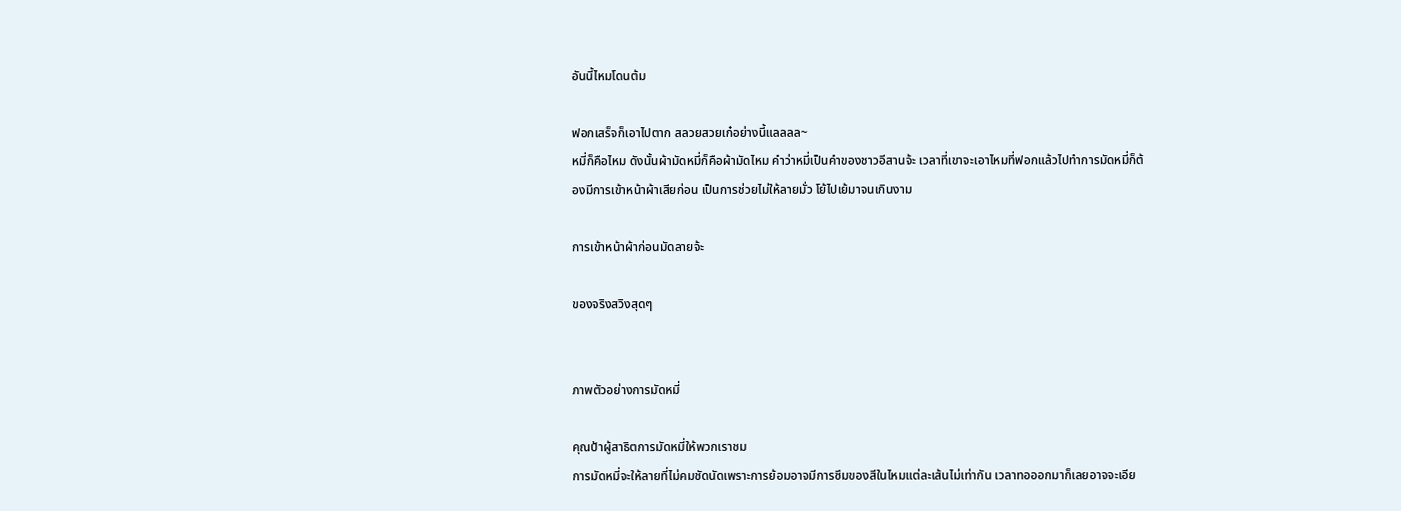อันนี้ไหมโดนต้ม

ฟอกเสร็จก็เอาไปตาก สลวยสวยเก๋อย่างนี้แลลลล~
หมี่ก็คือไหม ดังนั้นผ้ามัดหมี่ก็คือผ้ามัดไหม คำว่าหมี่เป็นคำของชาวอีสานจ้ะ เวลาที่เขาจะเอาไหมที่ฟอกแล้วไปทำการมัดหมี่ก็ต้องมีการเข้าหน้าผ้าเสียก่อน เป็นการช่วยไม่ให้ลายมั่ว โย้ไปเย้มาจนเกินงาม

การเข้าหน้าผ้าก่อนมัดลายจ้ะ

ของจริงสวิงสุดๆ


ภาพตัวอย่างการมัดหมี่

คุณป้าผู้สาธิตการมัดหมี่ให้พวกเราชม
การมัดหมี่จะให้ลายที่ไม่คมชัดนัดเพราะการย้อมอาจมีการซึมของสีในไหมแต่ละเส้นไม่เท่ากัน เวลาทอออกมาก็เลยอาจจะเอีย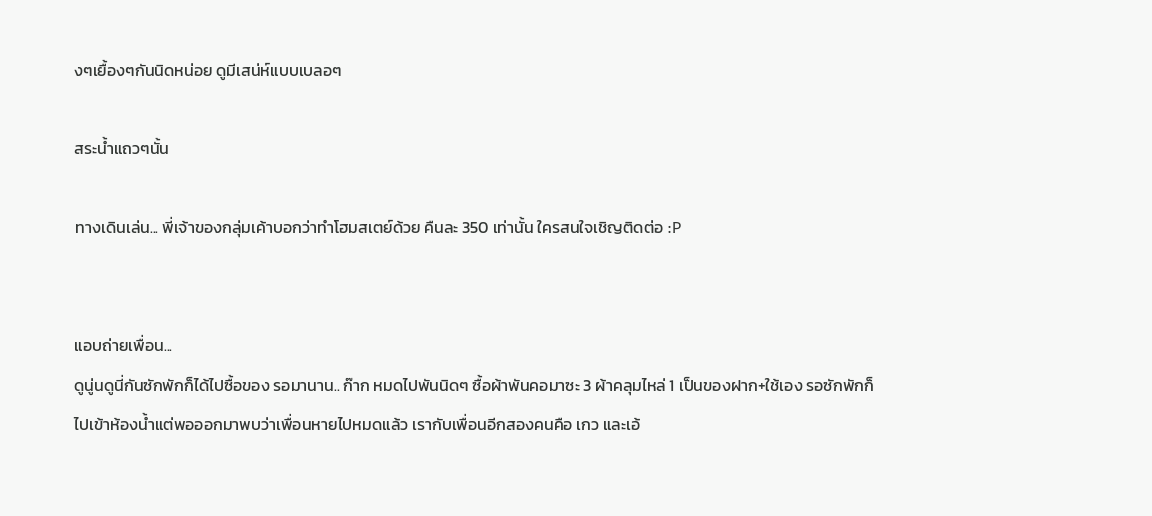งๆเยื้องๆกันนิดหน่อย ดูมีเสน่ห์แบบเบลอๆ

สระน้ำแถวๆนั้น

ทางเดินเล่น... พี่เจ้าของกลุ่มเค้าบอกว่าทำโฮมสเตย์ด้วย คืนละ 350 เท่านั้น ใครสนใจเชิญติดต่อ :P


แอบถ่ายเพื่อน...
ดูนู่นดูนี่กันซักพักก็ได้ไปซื้อของ รอมานาน.. ก๊าก หมดไปพันนิดๆ ซื้อผ้าพันคอมาซะ 3 ผ้าคลุมไหล่ 1 เป็นของฝาก+ใช้เอง รอซักพักก็ไปเข้าห้องน้ำแต่พอออกมาพบว่าเพื่อนหายไปหมดแล้ว เรากับเพื่อนอีกสองคนคือ เกว และเอ้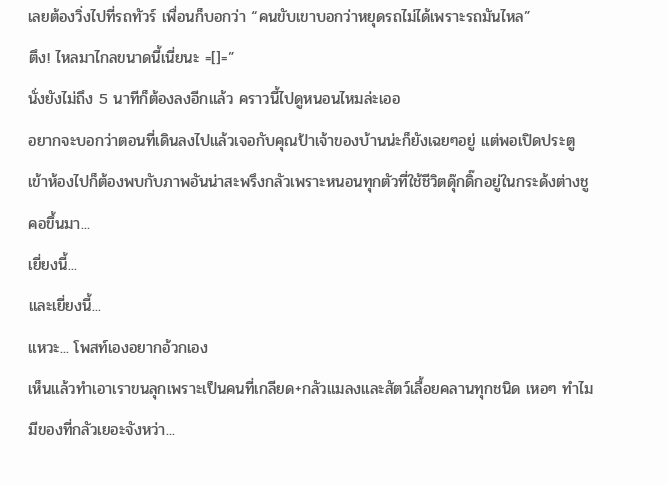เลยต้องวิ่งไปที่รถทัวร์ เพื่อนก็บอกว่า “คนขับเขาบอกว่าหยุดรถไม่ได้เพราะรถมันไหล”
ตึง! ไหลมาไกลขนาดนี้เนี่ยนะ =[]=”
นั่งยังไม่ถึง 5 นาทีก็ต้องลงอีกแล้ว คราวนี้ไปดูหนอนไหมล่ะเออ
อยากจะบอกว่าตอนที่เดินลงไปแล้วเจอกับคุณป้าเจ้าของบ้านน่ะก็ยังเฉยๆอยู่ แต่พอเปิดประตูเข้าห้องไปก็ต้องพบกับภาพอันน่าสะพรึงกลัวเพราะหนอนทุกตัวที่ใช้ชีวิตดุ๊กดิ๊กอยู่ในกระด้งต่างชูคอขึ้นมา...
เยี่ยงนี้...
และเยี่ยงนี้...
แหวะ... โพสท์เองอยากอ้วกเอง
เห็นแล้วทำเอาเราขนลุกเพราะเป็นคนที่เกลียด+กลัวแมลงและสัตว์เลื้อยคลานทุกชนิด เหอๆ ทำไมมีของที่กลัวเยอะจังหว่า...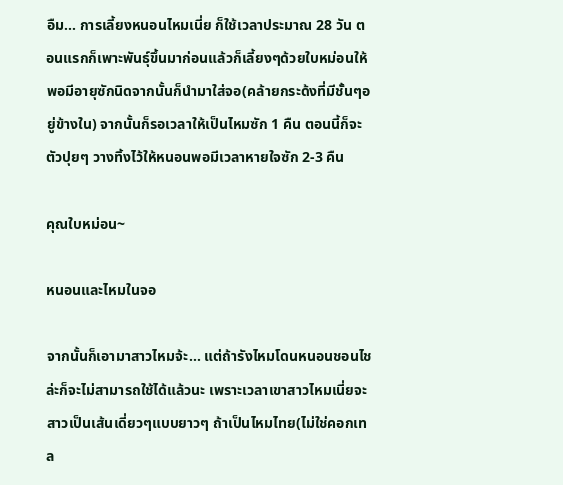อืม... การเลี้ยงหนอนไหมเนี่ย ก็ใช้เวลาประมาณ 28 วัน ตอนแรกก็เพาะพันธุ์ขึ้นมาก่อนแล้วก็เลี้ยงๆด้วยใบหม่อนให้พอมีอายุซักนิดจากนั้นก็นำมาใส่จอ(คล้ายกระด้งที่มีชั้นๆอยู่ข้างใน) จากนั้นก็รอเวลาให้เป็นไหมซัก 1 คืน ตอนนี้ก็จะตัวปุยๆ วางทิ้งไว้ให้หนอนพอมีเวลาหายใจซัก 2-3 คืน

คุณใบหม่อน~

หนอนและไหมในจอ

จากนั้นก็เอามาสาวไหมจ้ะ... แต่ถ้ารังไหมโดนหนอนชอนไชล่ะก็จะไม่สามารถใช้ได้แล้วนะ เพราะเวลาเขาสาวไหมเนี่ยจะสาวเป็นเส้นเดี่ยวๆแบบยาวๆ ถ้าเป็นไหมไทย(ไม่ใช่คอกเทล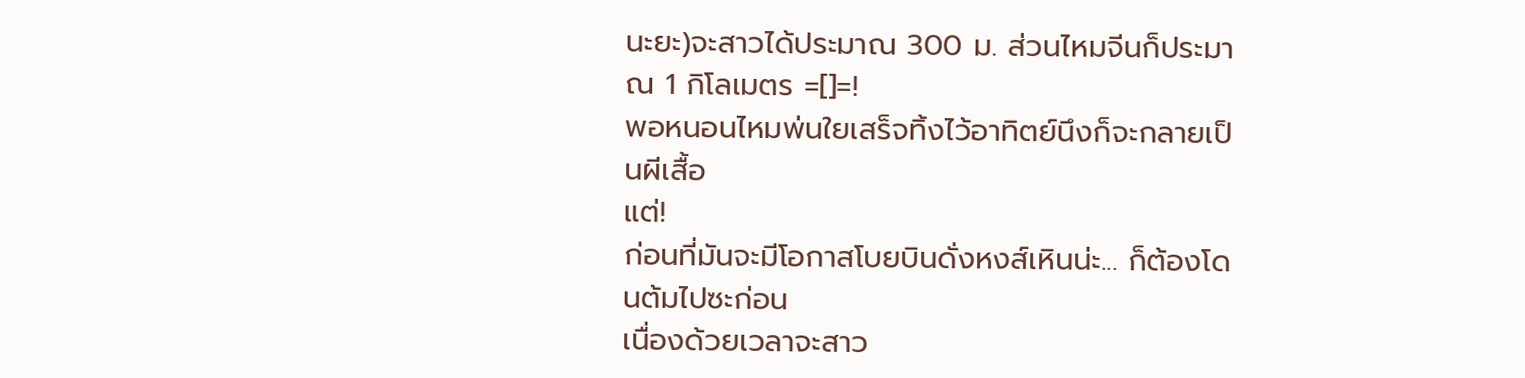นะยะ)จะสาวได้ประมาณ 300 ม. ส่วนไหมจีนก็ประมาณ 1 กิโลเมตร =[]=!
พอหนอนไหมพ่นใยเสร็จทิ้งไว้อาทิตย์นึงก็จะกลายเป็นผีเสื้อ
แต่!
ก่อนที่มันจะมีโอกาสโบยบินดั่งหงส์เหินน่ะ... ก็ต้องโดนต้มไปซะก่อน
เนื่องด้วยเวลาจะสาว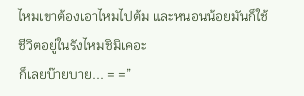ไหมเขาต้องเอาไหมไปต้ม และหนอนน้อยมันก็ใช้ชีวิตอยู่ในรังไหมชิมิเคอะ
ก็เลยบ๊ายบาย... = =”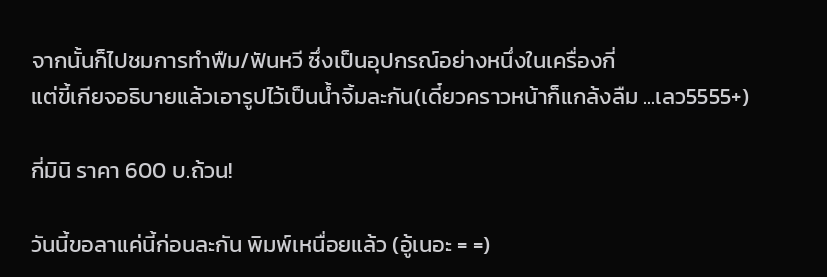จากนั้นก็ไปชมการทำฟืม/ฟันหวี ซึ่งเป็นอุปกรณ์อย่างหนึ่งในเครื่องกี่
แต่ขี้เกียจอธิบายแล้วเอารูปไว้เป็นน้ำจิ้มละกัน(เดี๋ยวคราวหน้าก็แกล้งลืม ...เลว5555+)

กี่มินิ ราคา 600 บ.ถ้วน!

วันนี้ขอลาแค่นี้ก่อนละกัน พิมพ์เหนื่อยแล้ว (อู้เนอะ = =)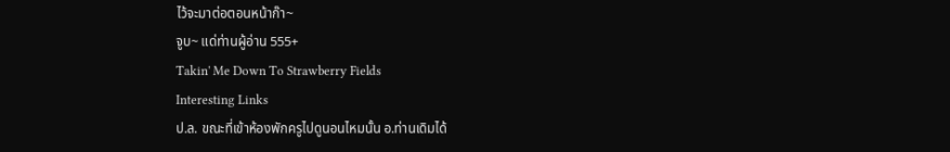ไว้จะมาต่อตอนหน้าก๊า~
จูบ~ แด่ท่านผู้อ่าน 555+
Takin' Me Down To Strawberry Fields
Interesting Links
ป.ล. ขณะที่เข้าห้องพักครูไปดูนอนไหมนั้น อ.ท่านเดิมได้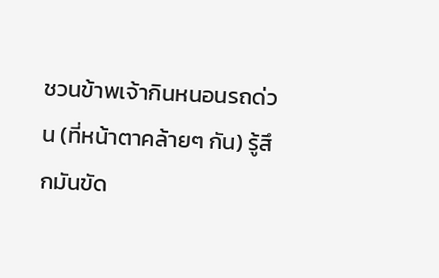ชวนข้าพเจ้ากินหนอนรถด่วน (ที่หน้าตาคล้ายๆ กัน) รู้สึกมันขัด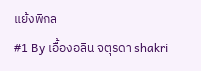แย้งพิกล
#1 By เอื้องอลิน จตุรดา shakri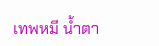เทพหมี น้ำตา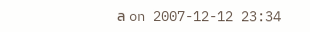ล on 2007-12-12 23:34